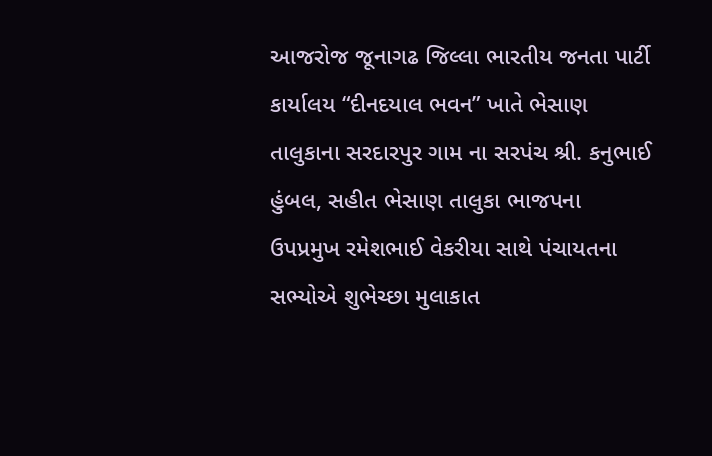આજરોજ જૂનાગઢ જિલ્લા ભારતીય જનતા પાર્ટી કાર્યાલય “દીનદયાલ ભવન” ખાતે ભેસાણ તાલુકાના સરદારપુર ગામ ના સરપંચ શ્રી. કનુભાઈ હુંબલ, સહીત ભેસાણ તાલુકા ભાજપના ઉપપ્રમુખ રમેશભાઈ વેકરીયા સાથે પંચાયતના સભ્યોએ શુભેચ્છા મુલાકાત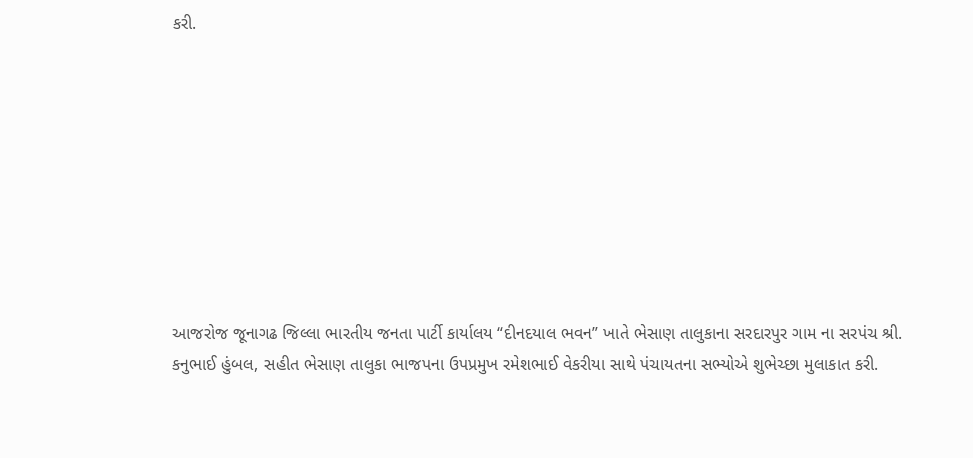કરી.









આજરોજ જૂનાગઢ જિલ્લા ભારતીય જનતા પાર્ટી કાર્યાલય “દીનદયાલ ભવન” ખાતે ભેસાણ તાલુકાના સરદારપુર ગામ ના સરપંચ શ્રી. કનુભાઈ હુંબલ, સહીત ભેસાણ તાલુકા ભાજપના ઉપપ્રમુખ રમેશભાઈ વેકરીયા સાથે પંચાયતના સભ્યોએ શુભેચ્છા મુલાકાત કરી.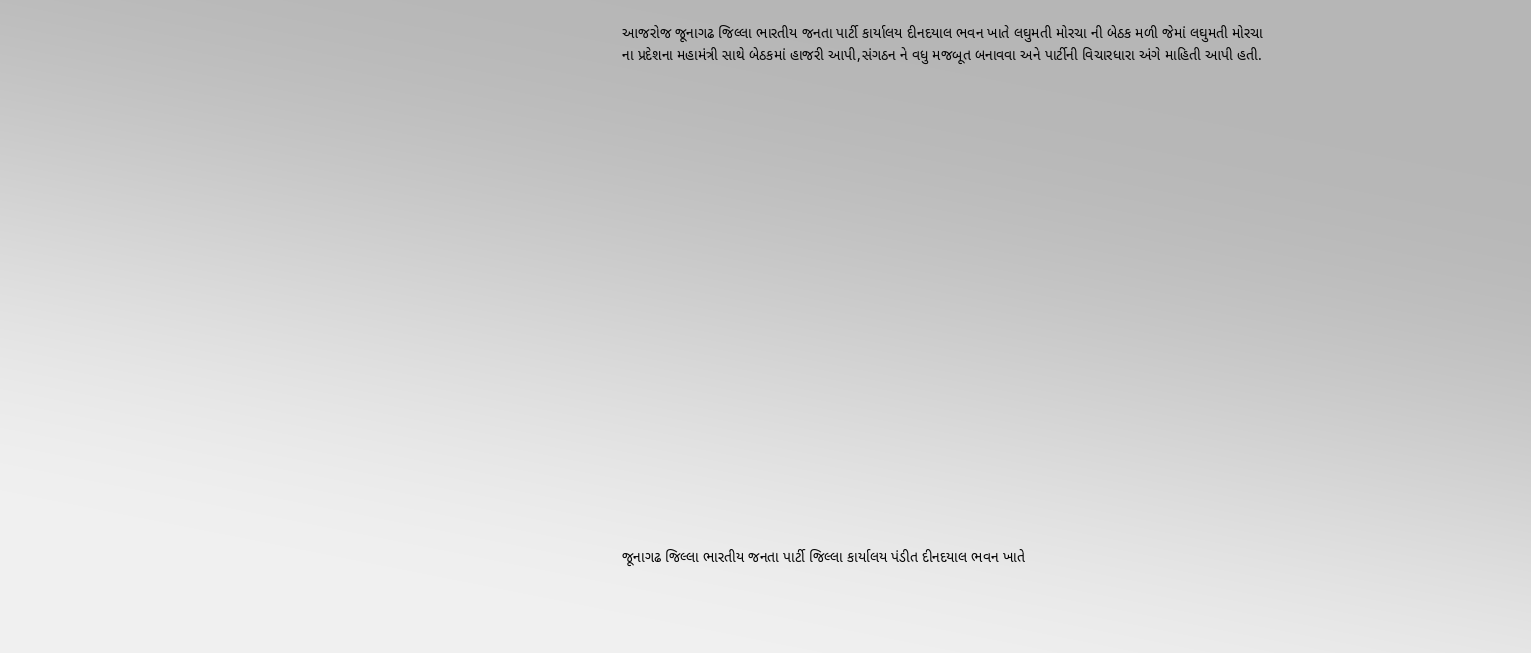આજરોજ જૂનાગઢ જિલ્લા ભારતીય જનતા પાર્ટી કાર્યાલય દીનદયાલ ભવન ખાતે લઘુમતી મોરચા ની બેઠક મળી જેમાં લઘુમતી મોરચા ના પ્રદેશના મહામંત્રી સાથે બેઠકમાં હાજરી આપી,સંગઠન ને વધુ મજબૂત બનાવવા અને પાર્ટીની વિચારધારા અંગે માહિતી આપી હતી.





















જૂનાગઢ જિલ્લા ભારતીય જનતા પાર્ટી જિલ્લા કાર્યાલય પંડીત દીનદયાલ ભવન ખાતે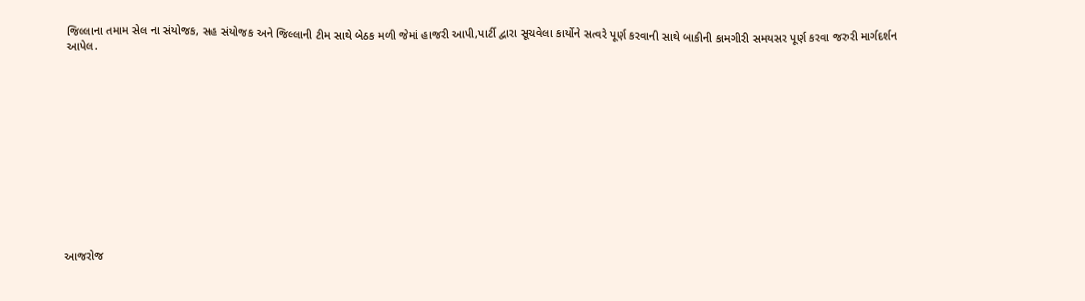જિલ્લાના તમામ સેલ ના સંયોજક, સહ સંયોજક અને જિલ્લાની ટીમ સાથે બેઠક મળી જેમાં હાજરી આપી,પાર્ટી દ્વારા સૂચવેલા કાર્યોને સત્વરે પૂર્ણ કરવાની સાથે બાકીની કામગીરી સમયસર પૂર્ણ કરવા જરુરી માર્ગદર્શન આપેલ.













આજરોજ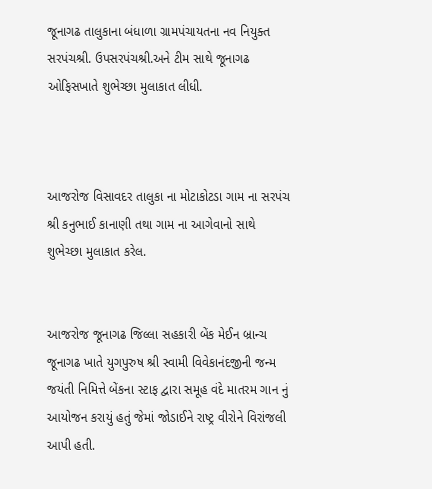જૂનાગઢ તાલુકાના બંધાળા ગ્રામપંચાયતના નવ નિયુક્ત સરપંચશ્રી. ઉપસરપંચશ્રી.અને ટીમ સાથે જૂનાગઢ ઓફિસખાતે શુભેચ્છા મુલાકાત લીધી.



આજરોજ વિસાવદર તાલુકા ના મોટાકોટડા ગામ ના સરપંચ શ્રી કનુભાઈ કાનાણી તથા ગામ ના આગેવાનો સાથે શુભેચ્છા મુલાકાત કરેલ.


આજરોજ જૂનાગઢ જિલ્લા સહકારી બેંક મેઈન બ્રાન્ચ જૂનાગઢ ખાતે યુગપુરુષ શ્રી સ્વામી વિવેકાનંદજીની જન્મ જયંતી નિમિત્તે બેંકના સ્ટાફ દ્વારા સમૂહ વંદે માતરમ ગાન નું આયોજન કરાયું હતું જેમાં જોડાઈને રાષ્ટ્ર વીરોને વિરાંજલી આપી હતી.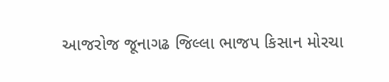આજરોજ જૂનાગઢ જિલ્લા ભાજપ કિસાન મોરચા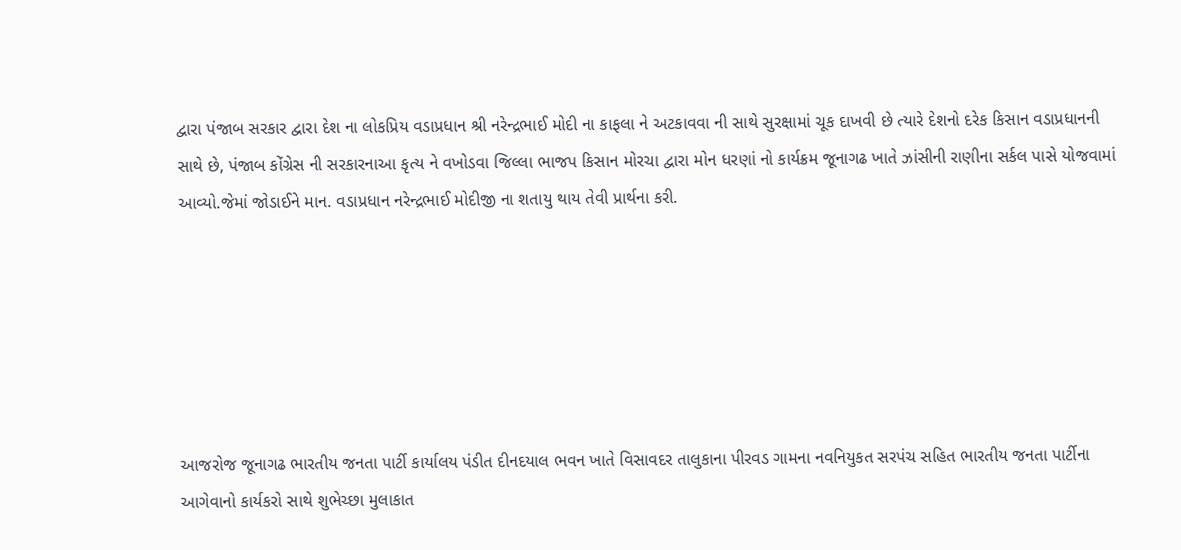દ્વારા પંજાબ સરકાર દ્વારા દેશ ના લોકપ્રિય વડાપ્રધાન શ્રી નરેન્દ્રભાઈ મોદી ના કાફલા ને અટકાવવા ની સાથે સુરક્ષામાં ચૂક દાખવી છે ત્યારે દેશનો દરેક કિસાન વડાપ્રધાનની સાથે છે, પંજાબ કોંગ્રેસ ની સરકારનાઆ કૃત્ય ને વખોડવા જિલ્લા ભાજપ કિસાન મોરચા દ્વારા મોન ધરણાં નો કાર્યક્રમ જૂનાગઢ ખાતે ઝાંસીની રાણીના સર્કલ પાસે યોજવામાં આવ્યો.જેમાં જોડાઈને માન. વડાપ્રધાન નરેન્દ્રભાઈ મોદીજી ના શતાયુ થાય તેવી પ્રાર્થના કરી.






આજરોજ જૂનાગઢ ભારતીય જનતા પાર્ટી કાર્યાલય પંડીત દીનદયાલ ભવન ખાતે વિસાવદર તાલુકાના પીરવડ ગામના નવનિયુકત સરપંચ સહિત ભારતીય જનતા પાર્ટીના આગેવાનો કાર્યકરો સાથે શુભેચ્છા મુલાકાત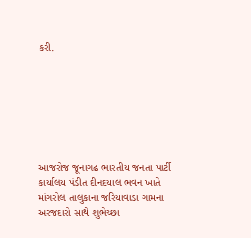કરી.







આજરોજ જૂનાગઢ ભારતીય જનતા પાર્ટી કાર્યાલય પંડીત દીનદયાલ ભવન ખાતે માંગરોલ તાલુકાના જરિયાવાડા ગામના અરજદારો સાથે શુભેચ્છા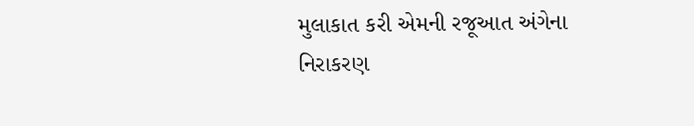મુલાકાત કરી એમની રજૂઆત અંગેના નિરાકરણ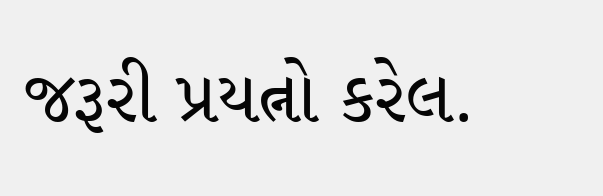જરૂરી પ્રયત્નો કરેલ.